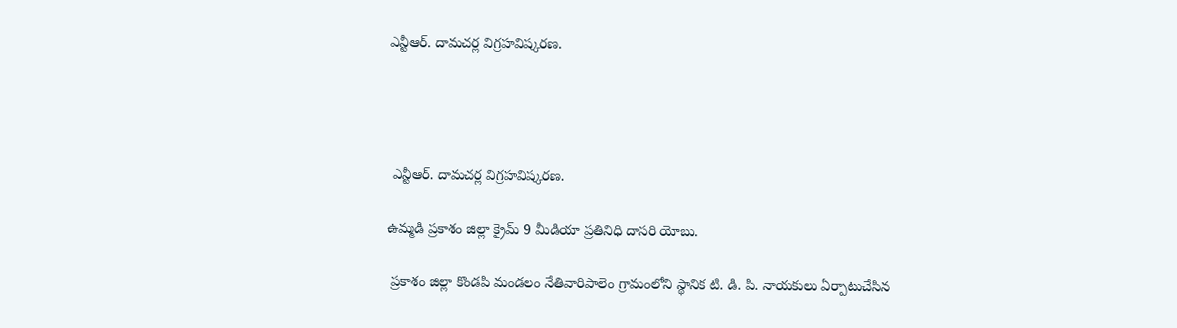ఎన్టీఆర్. దామచర్ల విగ్రహవిష్కరణ.




 ఎన్టీఆర్. దామచర్ల విగ్రహవిష్కరణ.

ఉమ్మడి ప్రకాశం జిల్లా క్రైమ్ 9 మీడియా ప్రతినిధి దాసరి యోబు.

 ప్రకాశం జిల్లా కొండపి మండలం నేతివారిపాలెం గ్రామంలోని స్థానిక టి. డి. పి. నాయకులు ఏర్పాటుచేసిన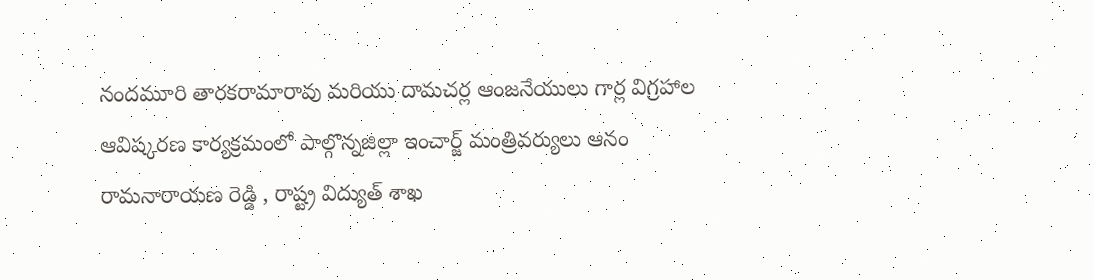నందమూరి తారకరామారావు మరియు దామచర్ల ఆంజనేయులు గార్ల విగ్రహాల ఆవిష్కరణ కార్యక్రమంలో పాల్గొన్నజిల్లా ఇంచార్జ్ మంత్రివర్యులు ఆనం రామనారాయణ రెడ్డి , రాష్ట్ర విద్యుత్ శాఖ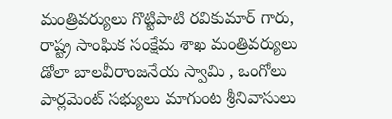మంత్రివర్యులు గొట్టిపాటి రవికుమార్ గారు, రాష్ట్ర సాంఘిక సంక్షేమ శాఖ మంత్రివర్యులు డోలా బాలవీరాంజనేయ స్వామి , ఒంగోలు పార్లమెంట్ సభ్యులు మాగుంట శ్రీనివాసులు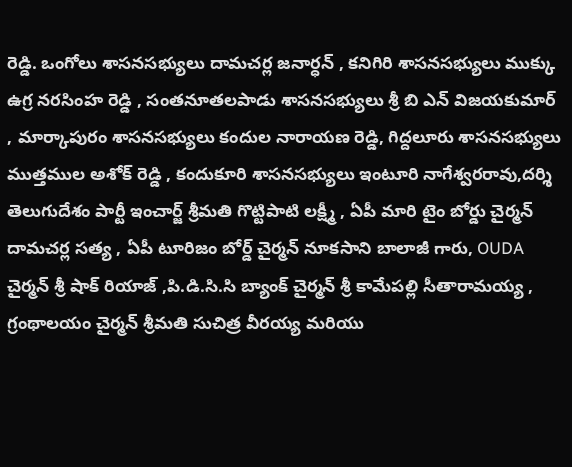రెడ్డి. ఒంగోలు శాసనసభ్యులు దామచర్ల జనార్ధన్ , కనిగిరి శాసనసభ్యులు ముక్కు ఉగ్ర నరసింహ రెడ్డి , సంతనూతలపాడు శాసనసభ్యులు శ్రీ బి ఎన్ విజయకుమార్ , మార్కాపురం శాసనసభ్యులు కందుల నారాయణ రెడ్డి, గిద్దలూరు శాసనసభ్యులు ముత్తముల అశోక్ రెడ్డి , కందుకూరి శాసనసభ్యులు ఇంటూరి నాగేశ్వరరావు,దర్శి తెలుగుదేశం పార్టీ ఇంచార్జ్ శ్రీమతి గొట్టిపాటి లక్ష్మీ , ఏపీ మారి టైం బోర్డు చైర్మన్ దామచర్ల సత్య , ఏపీ టూరిజం బోర్డ్ చైర్మన్ నూకసాని బాలాజీ గారు, OUDA చైర్మన్ శ్రీ షాక్ రియాజ్ ,పి.డి.సి.సి బ్యాంక్ చైర్మన్ శ్రీ కామేపల్లి సీతారామయ్య , గ్రంథాలయం చైర్మన్ శ్రీమతి సుచిత్ర వీరయ్య మరియు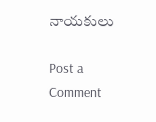నాయకులు

Post a Comment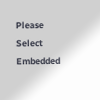Please Select Embedded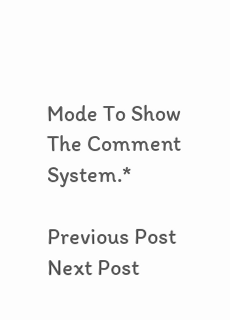Mode To Show The Comment System.*

Previous Post Next Post